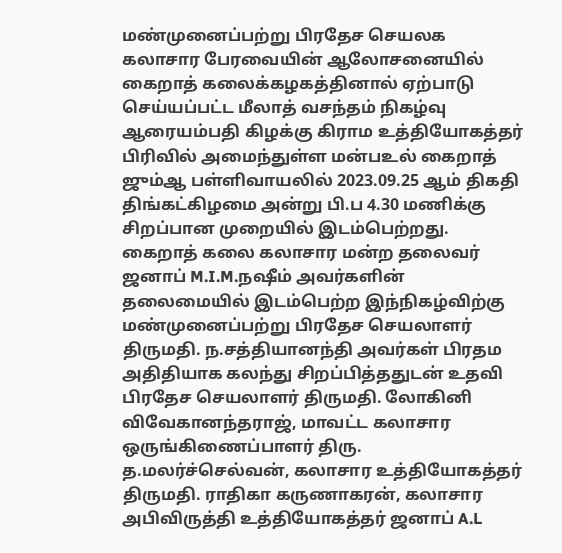மண்முனைப்பற்று பிரதேச செயலக கலாசார பேரவையின் ஆலோசனையில் கைறாத் கலைக்கழகத்தினால் ஏற்பாடு செய்யப்பட்ட மீலாத் வசந்தம் நிகழ்வு ஆரையம்பதி கிழக்கு கிராம உத்தியோகத்தர் பிரிவில் அமைந்துள்ள மன்பஉல் கைறாத் ஜும்ஆ பள்ளிவாயலில் 2023.09.25 ஆம் திகதி திங்கட்கிழமை அன்று பி.ப 4.30 மணிக்கு சிறப்பான முறையில் இடம்பெற்றது.
கைறாத் கலை கலாசார மன்ற தலைவர் ஜனாப் M.I.M.நஷீம் அவர்களின் தலைமையில் இடம்பெற்ற இந்நிகழ்விற்கு மண்முனைப்பற்று பிரதேச செயலாளர் திருமதி. ந.சத்தியானந்தி அவர்கள் பிரதம அதிதியாக கலந்து சிறப்பித்ததுடன் உதவி பிரதேச செயலாளர் திருமதி. லோகினி விவேகானந்தராஜ், மாவட்ட கலாசார ஒருங்கிணைப்பாளர் திரு. த.மலர்ச்செல்வன், கலாசார உத்தியோகத்தர் திருமதி. ராதிகா கருணாகரன், கலாசார அபிவிருத்தி உத்தியோகத்தர் ஜனாப் A.L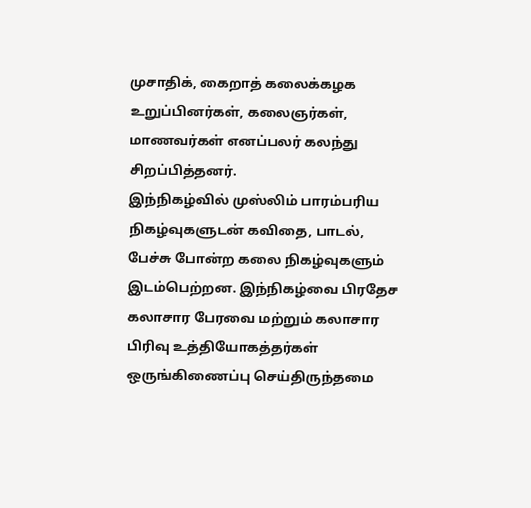முசாதிக், கைறாத் கலைக்கழக உறுப்பினர்கள், கலைஞர்கள், மாணவர்கள் எனப்பலர் கலந்து சிறப்பித்தனர்.
இந்நிகழ்வில் முஸ்லிம் பாரம்பரிய நிகழ்வுகளுடன் கவிதை, பாடல், பேச்சு போன்ற கலை நிகழ்வுகளும் இடம்பெற்றன. இந்நிகழ்வை பிரதேச கலாசார பேரவை மற்றும் கலாசார பிரிவு உத்தியோகத்தர்கள் ஒருங்கிணைப்பு செய்திருந்தமை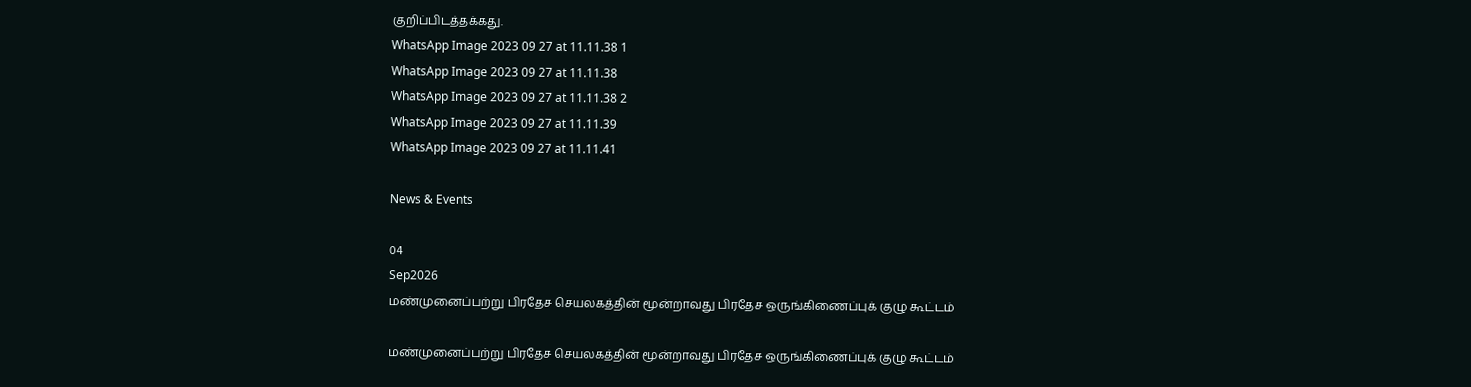குறிப்பிடத்தக்கது.
WhatsApp Image 2023 09 27 at 11.11.38 1
WhatsApp Image 2023 09 27 at 11.11.38
WhatsApp Image 2023 09 27 at 11.11.38 2
WhatsApp Image 2023 09 27 at 11.11.39
WhatsApp Image 2023 09 27 at 11.11.41

News & Events

04
Sep2026
மண்முனைப்பற்று பிரதேச செயலகத்தின் மூன்றாவது பிரதேச ஒருங்கிணைப்புக் குழு கூட்டம்

மண்முனைப்பற்று பிரதேச செயலகத்தின் மூன்றாவது பிரதேச ஒருங்கிணைப்புக் குழு கூட்டம்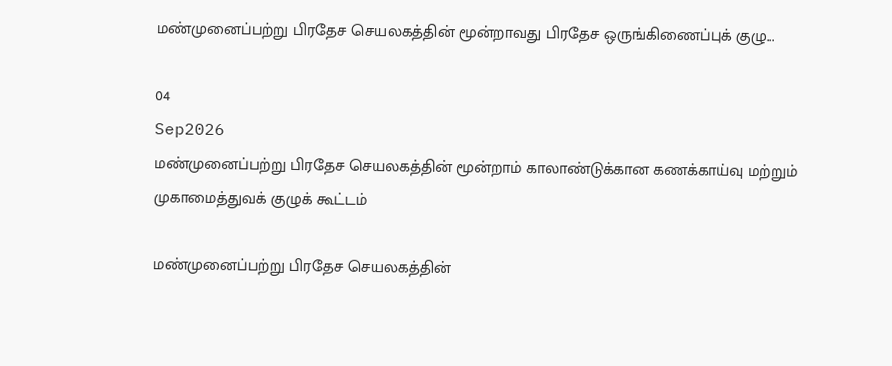மண்முனைப்பற்று பிரதேச செயலகத்தின் மூன்றாவது பிரதேச ஒருங்கிணைப்புக் குழு...

04
Sep2026
மண்முனைப்பற்று பிரதேச செயலகத்தின் மூன்றாம் காலாண்டுக்கான கணக்காய்வு மற்றும் முகாமைத்துவக் குழுக் கூட்டம்

மண்முனைப்பற்று பிரதேச செயலகத்தின்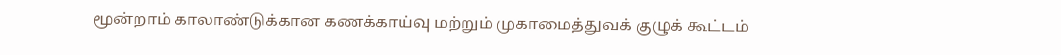மூன்றாம் காலாண்டுக்கான கணக்காய்வு மற்றும் முகாமைத்துவக் குழுக் கூட்டம்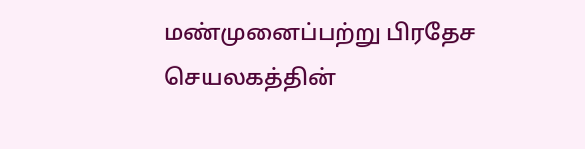மண்முனைப்பற்று பிரதேச செயலகத்தின்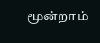மூன்றாம்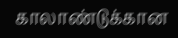காலாண்டுக்கான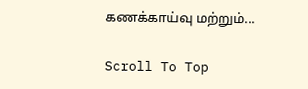கணக்காய்வு மற்றும்...

Scroll To Top